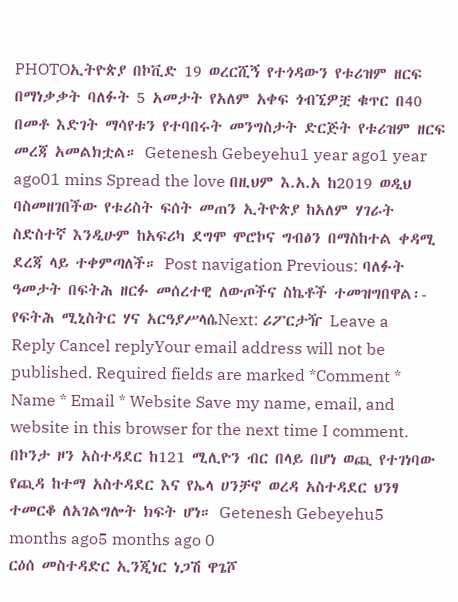PHOTOኢትዮጵያ በኮቪድ 19 ወረርሺኝ የተጎዳውን የቱሪዝም ዘርፍ በማነቃቃት ባለፉት 5 አመታት የአለም አቀፍ ጎብኚዎቿ ቁጥር በ40 በመቶ እድገት ማሳየቱን የተባበሩት መንግስታት ድርጅት የቱሪዝም ዘርፍ መረጃ አመልክቷል። Getenesh Gebeyehu1 year ago1 year ago01 mins Spread the love በዚህም እ.አ.አ ከ2019 ወዲህ ባስመዘገበችው የቱሪስት ፍሰት መጠን ኢትዮጵያ ከአለም ሃገራት ስድስተኛ እንዲሁም ከአፍሪካ ደግሞ ሞሮኮና ግብፅን በማስከተል ቀዳሚ ደረጃ ላይ ተቀምጣለች። Post navigation Previous: ባለፉት ዓመታት በፍትሕ ዘርፉ መሰረተዊ ለውጦችና ስኬቶች ተመዝግበዋል፡- የፍትሕ ሚኒስትር ሃና አርዓያሥላሴNext: ሪፖርታዥ Leave a Reply Cancel replyYour email address will not be published. Required fields are marked *Comment * Name * Email * Website Save my name, email, and website in this browser for the next time I comment.
በኮንታ ዞን አስተዳደር ከ121 ሚሊዮን ብር በላይ በሆነ ወጪ የተገነባው የጪዳ ከተማ አስተዳደር እና የኤላ ሀንቻኖ ወረዳ አስተዳደር ህንፃ ተመርቆ ለአገልግሎት ክፍት ሆነ። Getenesh Gebeyehu5 months ago5 months ago 0
ርዕሰ መስተዳድር ኢንጂነር ነጋሽ ዋጌሾ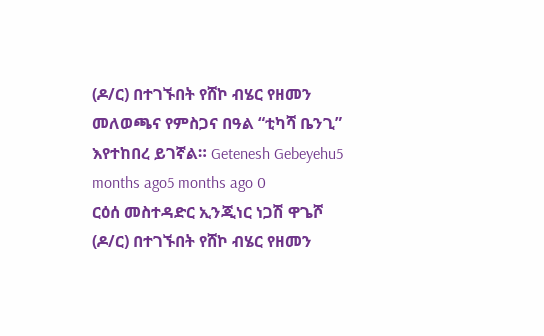(ዶ/ር) በተገኙበት የሸኮ ብሄር የዘመን መለወጫና የምስጋና በዓል “ቲካሻ ቤንጊ” እየተከበረ ይገኛል። Getenesh Gebeyehu5 months ago5 months ago 0
ርዕሰ መስተዳድር ኢንጂነር ነጋሽ ዋጌሾ (ዶ/ር) በተገኙበት የሸኮ ብሄር የዘመን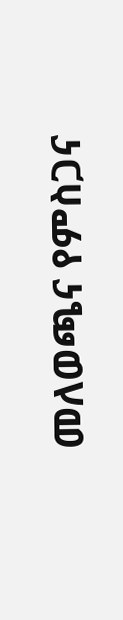መለወጫና የምስጋና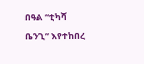በዓል “ቲካሻ ቤንጊ” እየተከበረ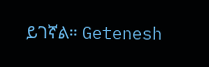ይገኛል። Getenesh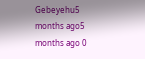Gebeyehu5 months ago5 months ago 0